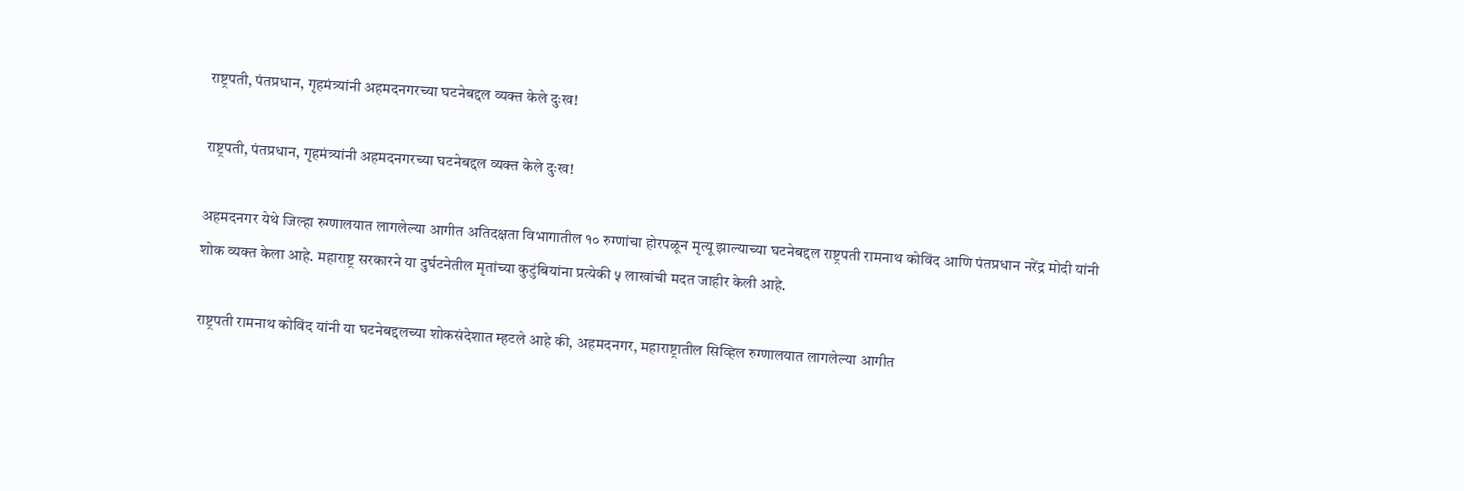राष्ट्रपती, पंतप्रधान, गृहमंत्र्यांनी अहमदनगरच्या घटनेबद्दल व्यक्त केले दुःख!

राष्ट्रपती, पंतप्रधान, गृहमंत्र्यांनी अहमदनगरच्या घटनेबद्दल व्यक्त केले दुःख!

अहमदनगर येथे जिल्हा रुग्णालयात लागलेल्या आगीत अतिदक्षता विभागातील १० रुग्णांचा होरपळून मृत्यू झाल्याच्या घटनेबद्दल राष्ट्रपती रामनाथ कोविंद आणि पंतप्रधान नरेंद्र मोदी यांनी शोक व्यक्त केला आहे. महाराष्ट्र सरकारने या दुर्घटनेतील मृतांच्या कुटुंबियांना प्रत्येकी ५ लाखांची मदत जाहीर केली आहे.

राष्ट्रपती रामनाथ कोविंद यांनी या घटनेबद्दलच्या शोकसंदेशात म्हटले आहे की, अहमदनगर, महाराष्ट्रातील सिव्हिल रुग्णालयात लागलेल्या आगीत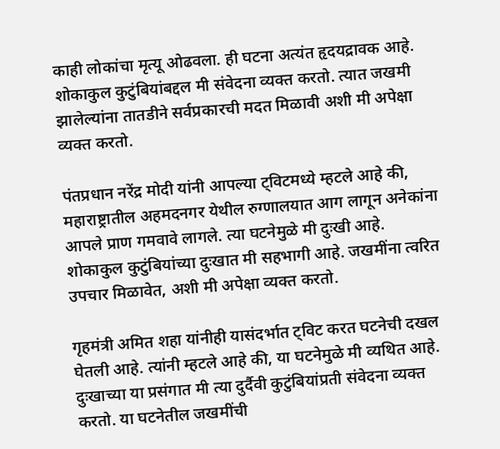काही लोकांचा मृत्यू ओढवला. ही घटना अत्यंत हृदयद्रावक आहे. शोकाकुल कुटुंबियांबद्दल मी संवेदना व्यक्त करतो. त्यात जखमी झालेल्यांना तातडीने सर्वप्रकारची मदत मिळावी अशी मी अपेक्षा व्यक्त करतो.

पंतप्रधान नरेंद्र मोदी यांनी आपल्या ट्विटमध्ये म्हटले आहे की, महाराष्ट्रातील अहमदनगर येथील रुग्णालयात आग लागून अनेकांना आपले प्राण गमवावे लागले. त्या घटनेमुळे मी दुःखी आहे. शोकाकुल कुटुंबियांच्या दुःखात मी सहभागी आहे. जखमींना त्वरित उपचार मिळावेत, अशी मी अपेक्षा व्यक्त करतो.

गृहमंत्री अमित शहा यांनीही यासंदर्भात ट्विट करत घटनेची दखल घेतली आहे. त्यांनी म्हटले आहे की, या घटनेमुळे मी व्यथित आहे. दुःखाच्या या प्रसंगात मी त्या दुर्दैवी कुटुंबियांप्रती संवेदना व्यक्त करतो. या घटनेतील जखमींची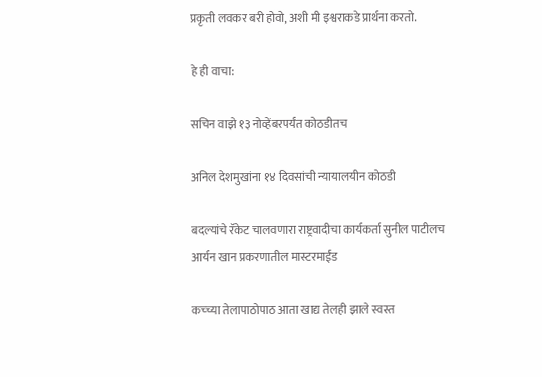प्रकृती लवकर बरी होवो, अशी मी इश्वराकडे प्रार्थना करतो.

हे ही वाचा:

सचिन वाझे १३ नोव्हेंबरपर्यंत कोठडीतच

अनिल देशमुखांना १४ दिवसांची न्यायालयीन कोठडी

बदल्यांचे रॅकेट चालवणारा राष्ट्रवादीचा कार्यकर्ता सुनील पाटीलच आर्यन खान प्रकरणातील मास्टरमाईंड

कच्च्या तेलापाठोपाठ आता खाद्य तेलही झाले स्वस्त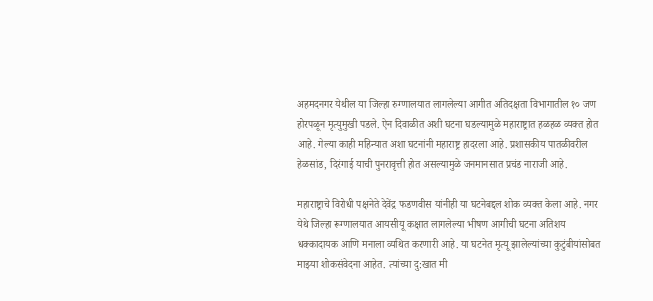अहमदनगर येथील या जिल्हा रुग्णालयात लागलेल्या आगीत अतिदक्षता विभागातील १० जण होरपळून मृत्युमुखी पडले. ऐन दिवाळीत अशी घटना घडल्यामुळे महाराष्ट्रात हळहळ व्यक्त होत आहे. गेल्या काही महिन्यात अशा घटनांनी महाराष्ट्र हादरला आहे. प्रशासकीय पातळीवरील हेळसांड, दिरंगाई याची पुनरावृत्ती होत असल्यामुळे जनमानसात प्रचंड नाराजी आहे.

महाराष्ट्राचे विरोधी पक्षनेते देवेंद्र फडणवीस यांनीही या घटनेबद्दल शोक व्यक्त केला आहे. नगर येथे जिल्हा रूग्णालयात आयसीयू कक्षात लागलेल्या भीषण आगीची घटना अतिशय धक्कादायक आणि मनाला व्यथित करणारी आहे. या घटनेत मृत्यू झालेल्यांच्या कुटुंबीयांसोबत माझ्या शोकसंवेदना आहेत. त्यांच्या दु:खात मी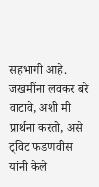सहभागी आहे. जखमींना लवकर बरे वाटावे, अशी मी प्रार्थना करतो, असे ट्विट फडणवीस यांनी केले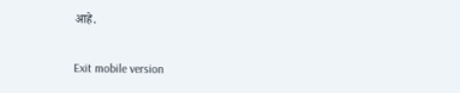आहे.

Exit mobile version